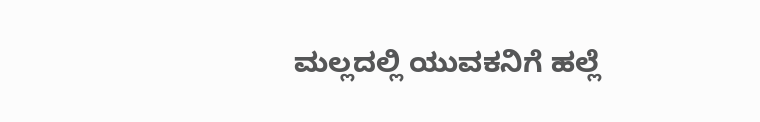ಮಲ್ಲದಲ್ಲಿ ಯುವಕನಿಗೆ ಹಲ್ಲೆ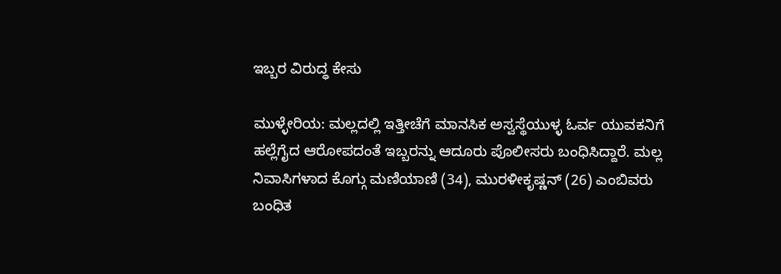ಇಬ್ಬರ ವಿರುದ್ಧ ಕೇಸು

ಮುಳ್ಳೇರಿಯ: ಮಲ್ಲದಲ್ಲಿ ಇತ್ತೀಚೆಗೆ ಮಾನಸಿಕ ಅಸ್ವಸ್ಥೆಯುಳ್ಳ ಓರ್ವ ಯುವಕನಿಗೆ ಹಲ್ಲೆಗೈದ ಆರೋಪದಂತೆ ಇಬ್ಬರನ್ನು ಆದೂರು ಪೊಲೀಸರು ಬಂಧಿಸಿದ್ದಾರೆ. ಮಲ್ಲ ನಿವಾಸಿಗಳಾದ ಕೊಗ್ಗು ಮಣಿಯಾಣಿ (34), ಮುರಳೀಕೃಷ್ಣನ್ (26) ಎಂಬಿವರು ಬಂಧಿತ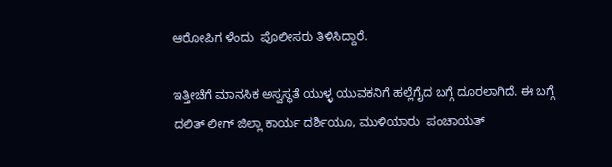ಆರೋಪಿಗ ಳೆಂದು  ಪೊಲೀಸರು ತಿಳಿಸಿದ್ದಾರೆ.

ಇತ್ತೀಚೆಗೆ ಮಾನಸಿಕ ಅಸ್ವಸ್ಥತೆ ಯುಳ್ಳ ಯುವಕನಿಗೆ ಹಲ್ಲೆಗೈದ ಬಗ್ಗೆ ದೂರಲಾಗಿದೆ. ಈ ಬಗ್ಗೆ ದಲಿತ್ ಲೀಗ್ ಜಿಲ್ಲಾ ಕಾರ್ಯ ದರ್ಶಿಯೂ, ಮುಳಿಯಾರು  ಪಂಚಾಯತ್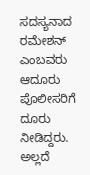ಸದಸ್ಯನಾದ ರಮೇಶನ್ ಎಂಬವರು ಆದೂರು ಪೊಲೀಸರಿಗೆ ದೂರು ನೀಡಿದ್ದರು. ಅಲ್ಲದೆ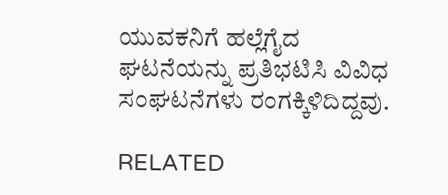ಯುವಕನಿಗೆ ಹಲ್ಲೆಗೈದ ಘಟನೆಯನ್ನು ಪ್ರತಿಭಟಿಸಿ ವಿವಿಧ ಸಂಘಟನೆಗಳು ರಂಗಕ್ಕಿಳಿದಿದ್ದವು.

RELATED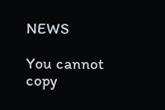NEWS

You cannot copy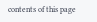contents of this page